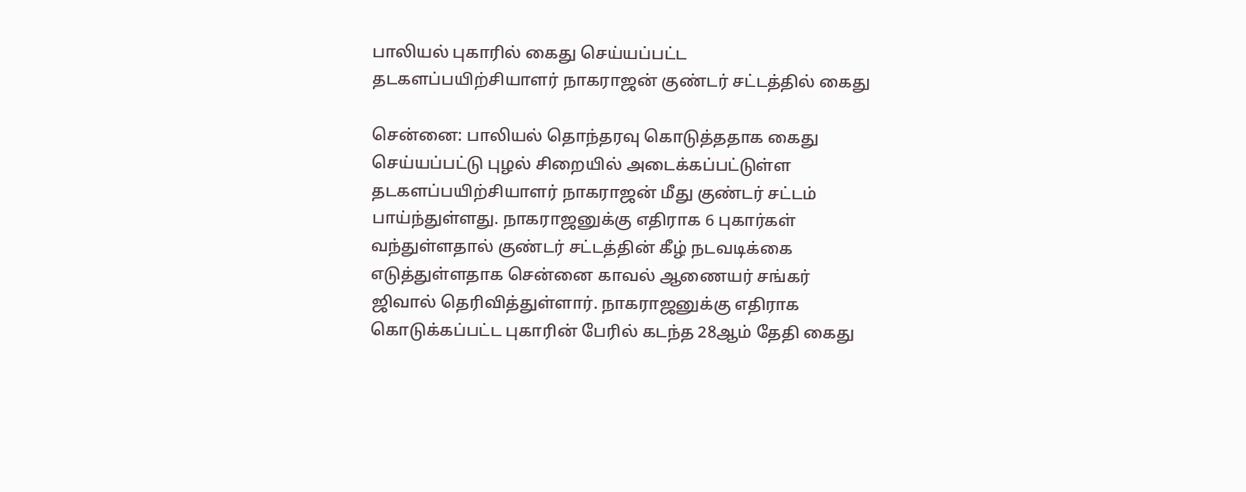பாலியல் புகாரில் கைது செய்யப்பட்ட தடகளப்பயிற்சியாளர் நாகராஜன் குண்டர் சட்டத்தில் கைது

சென்னை: பாலியல் தொந்தரவு கொடுத்ததாக கைது செய்யப்பட்டு புழல் சிறையில் அடைக்கப்பட்டுள்ள தடகளப்பயிற்சியாளர் நாகராஜன் மீது குண்டர் சட்டம் பாய்ந்துள்ளது. நாகராஜனுக்கு எதிராக 6 புகார்கள் வந்துள்ளதால் குண்டர் சட்டத்தின் கீழ் நடவடிக்கை எடுத்துள்ளதாக சென்னை காவல் ஆணையர் சங்கர் ஜிவால் தெரிவித்துள்ளார். நாகராஜனுக்கு எதிராக கொடுக்கப்பட்ட புகாரின் பேரில் கடந்த 28ஆம் தேதி கைது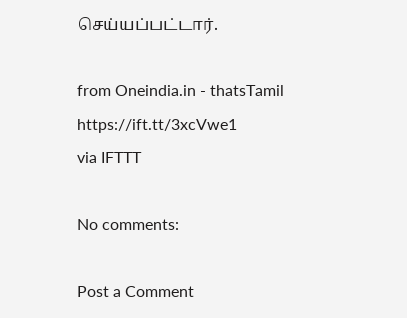செய்யப்பட்டார்.

from Oneindia.in - thatsTamil https://ift.tt/3xcVwe1
via IFTTT

No comments:

Post a Comment